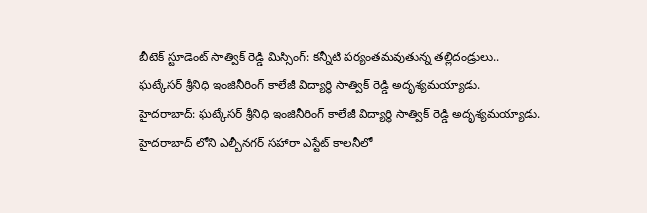బీటెక్ స్టూడెంట్ సాత్విక్ రెడ్డి మిస్సింగ్: కన్నీటి పర్యంతమవుతున్న తల్లిదండ్రులు..
ఘట్కేసర్ శ్రీనిధి ఇంజినీరింగ్ కాలేజీ విద్యార్థి సాత్విక్ రెడ్డి అదృశ్యమయ్యాడు.
హైదరాబాద్: ఘట్కేసర్ శ్రీనిధి ఇంజినీరింగ్ కాలేజీ విద్యార్థి సాత్విక్ రెడ్డి అదృశ్యమయ్యాడు. హైదరాబాద్ లోని ఎల్బీనగర్ సహారా ఎస్టేట్ కాలనీలో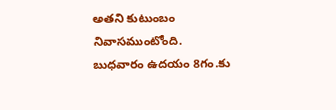అతని కుటుంబం నివాసముంటోంది.
బుధవారం ఉదయం 8గం.కు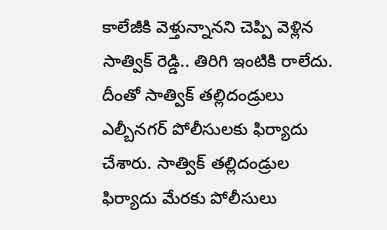కాలేజీకి వెళ్తున్నానని చెప్పి వెళ్లిన సాత్విక్ రెడ్డి.. తిరిగి ఇంటికి రాలేదు. దీంతో సాత్విక్ తల్లిదండ్రులు ఎల్బీనగర్ పోలీసులకు ఫిర్యాదు చేశారు. సాత్విక్ తల్లిదండ్రుల ఫిర్యాదు మేరకు పోలీసులు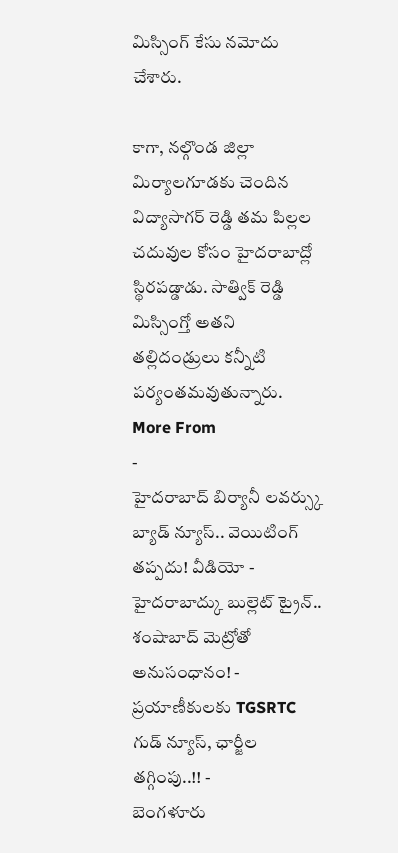మిస్సింగ్ కేసు నమోదు చేశారు.

కాగా, నల్గొండ జిల్లా మిర్యాలగూడకు చెందిన విద్యాసాగర్ రెడ్డి తమ పిల్లల చదువుల కోసం హైదరాబాద్లో స్థిరపడ్డాడు. సాత్విక్ రెడ్డి మిస్సింగ్తో అతని తల్లిదండ్రులు కన్నీటి పర్యంతమవుతున్నారు.
More From
-
హైదరాబాద్ బిర్యానీ లవర్స్కు బ్యాడ్ న్యూస్.. వెయిటింగ్ తప్పదు! వీడియో -
హైదరాబాద్కు బుల్లెట్ ట్రైన్.. శంషాబాద్ మెట్రోతో అనుసంధానం! -
ప్రయాణీకులకు TGSRTC గుడ్ న్యూస్, ఛార్జీల తగ్గింపు..!! -
బెంగళూరు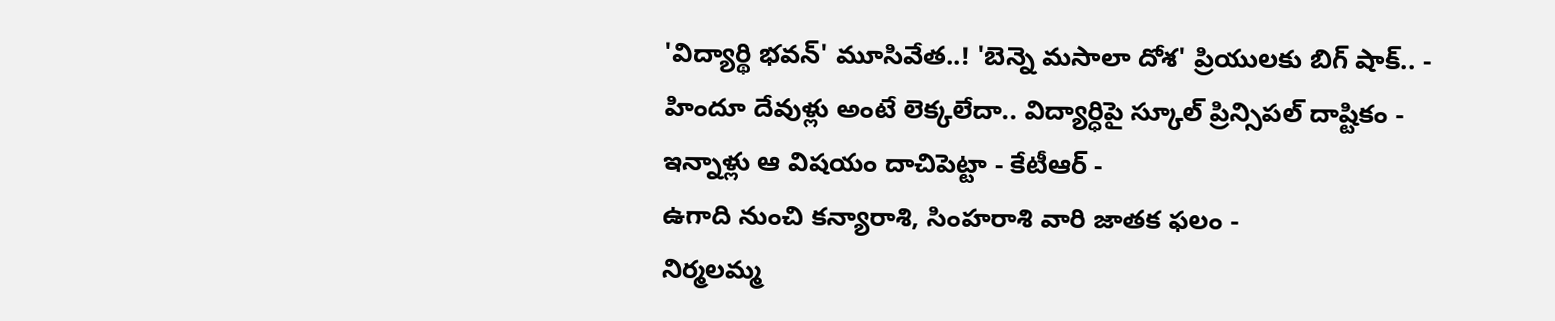'విద్యార్థి భవన్' మూసివేత..! 'బెన్నె మసాలా దోశ' ప్రియులకు బిగ్ షాక్.. -
హిందూ దేవుళ్లు అంటే లెక్కలేదా.. విద్యార్ధిపై స్కూల్ ప్రిన్సిపల్ దాష్టికం -
ఇన్నాళ్లు ఆ విషయం దాచిపెట్టా - కేటీఆర్ -
ఉగాది నుంచి కన్యారాశి, సింహరాశి వారి జాతక ఫలం -
నిర్మలమ్మ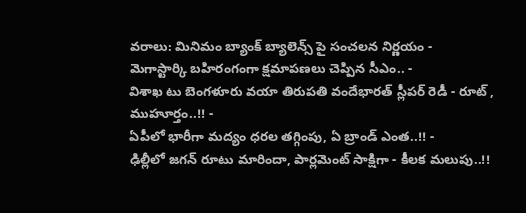వరాలు: మినిమం బ్యాంక్ బ్యాలెన్స్ పై సంచలన నిర్ణయం -
మెగాస్టార్కి బహిరంగంగా క్షమాపణలు చెప్పిన సీఎం.. -
విశాఖ టు బెంగళూరు వయా తిరుపతి వందేభారత్ స్లీపర్ రెడీ - రూట్ , ముహూర్తం..!! -
ఏపీలో భారీగా మద్యం ధరల తగ్గింపు, ఏ బ్రాండ్ ఎంత..!! -
ఢిల్లీలో జగన్ రూటు మారిందా, పార్లమెంట్ సాక్షిగా - కీలక మలుపు..!!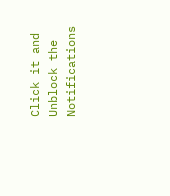Click it and Unblock the Notifications